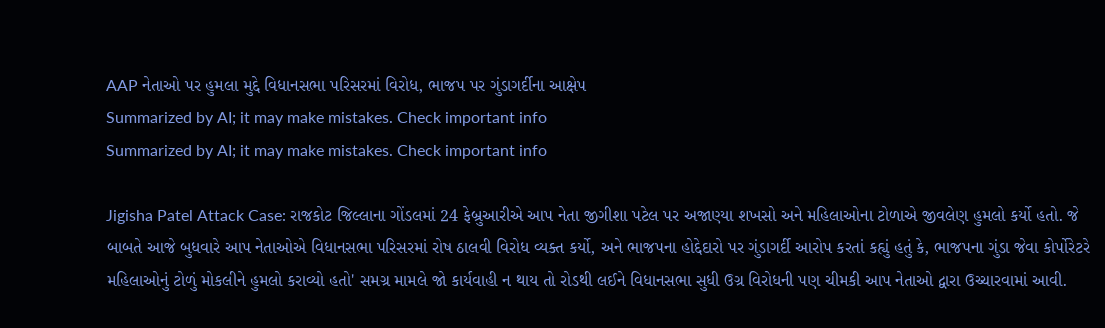AAP નેતાઓ પર હુમલા મુદ્દે વિધાનસભા પરિસરમાં વિરોધ, ભાજપ પર ગુંડાગર્દીના આક્ષેપ
Summarized by AI; it may make mistakes. Check important info
Summarized by AI; it may make mistakes. Check important info

Jigisha Patel Attack Case: રાજકોટ જિલ્લાના ગોંડલમાં 24 ફેબ્રુઆરીએ આપ નેતા જીગીશા પટેલ પર અજાણ્યા શખસો અને મહિલાઓના ટોળાએ જીવલેણ હુમલો કર્યો હતો. જે બાબતે આજે બુધવારે આપ નેતાઓએ વિધાનસભા પરિસરમાં રોષ ઠાલવી વિરોધ વ્યક્ત કર્યો, અને ભાજપના હોદ્દેદારો પર ગુંડાગર્દી આરોપ કરતાં કહ્યું હતું કે, ભાજપના ગુંડા જેવા કોર્પોરેટરે મહિલાઓનું ટોળું મોકલીને હુમલો કરાવ્યો હતો' સમગ્ર મામલે જો કાર્યવાહી ન થાય તો રોડથી લઈને વિધાનસભા સુધી ઉગ્ર વિરોધની પણ ચીમકી આપ નેતાઓ દ્વારા ઉચ્ચારવામાં આવી.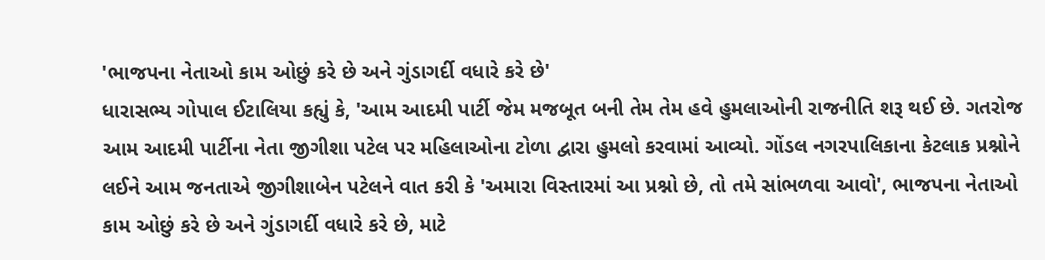'ભાજપના નેતાઓ કામ ઓછું કરે છે અને ગુંડાગર્દી વધારે કરે છે'
ધારાસભ્ય ગોપાલ ઈટાલિયા કહ્યું કે, 'આમ આદમી પાર્ટી જેમ મજબૂત બની તેમ તેમ હવે હુમલાઓની રાજનીતિ શરૂ થઈ છે. ગતરોજ આમ આદમી પાર્ટીના નેતા જીગીશા પટેલ પર મહિલાઓના ટોળા દ્વારા હુમલો કરવામાં આવ્યો. ગોંડલ નગરપાલિકાના કેટલાક પ્રશ્નોને લઈને આમ જનતાએ જીગીશાબેન પટેલને વાત કરી કે 'અમારા વિસ્તારમાં આ પ્રશ્નો છે, તો તમે સાંભળવા આવો', ભાજપના નેતાઓ કામ ઓછું કરે છે અને ગુંડાગર્દી વધારે કરે છે, માટે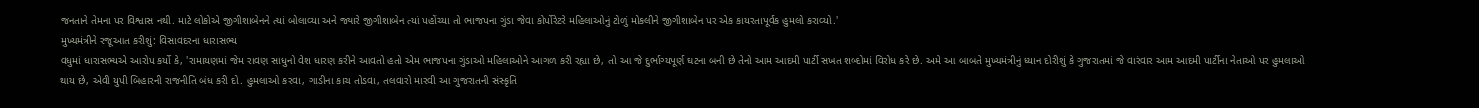જનતાને તેમના પર વિશ્વાસ નથી. માટે લોકોએ જીગીશાબેનને ત્યાં બોલાવ્યા અને જ્યારે જીગીશાબેન ત્યાં પહોંચ્યા તો ભાજપના ગુંડા જેવા કોર્પોરેટરે મહિલાઓનું ટોળું મોકલીને જીગીશાબેન પર એક કાયરતાપૂર્વક હુમલો કરાવ્યો.'
મુખ્યમંત્રીને રજૂઆત કરીશું: વિસાવદરના ધારાસભ્ય
વધુમાં ધારાસભ્યએ આરોપ કર્યો કે, 'રામાયણમાં જેમ રાવણ સાધુનો વેશ ધારણ કરીને આવતો હતો એમ ભાજપના ગુંડાઓ મહિલાઓને આગળ કરી રહ્યા છે, તો આ જે દુર્ભાગ્યપૂર્ણ ઘટના બની છે તેનો આમ આદમી પાર્ટી સખત શબ્દોમાં વિરોધ કરે છે. અમે આ બાબતે મુખ્યમંત્રીનું ધ્યાન દોરીશું કે ગુજરાતમાં જે વારંવાર આમ આદમી પાર્ટીના નેતાઓ પર હુમલાઓ થાય છે, એવી યુપી બિહારની રાજનીતિ બંધ કરી દો. હુમલાઓ કરવા, ગાડીના કાચ તોડવા, તલવારો મારવી આ ગુજરાતની સંસ્કૃતિ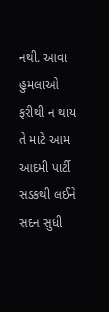નથી. આવા હુમલાઓ ફરીથી ન થાય તે માટે આમ આદમી પાર્ટી સડકથી લઈને સદન સુધી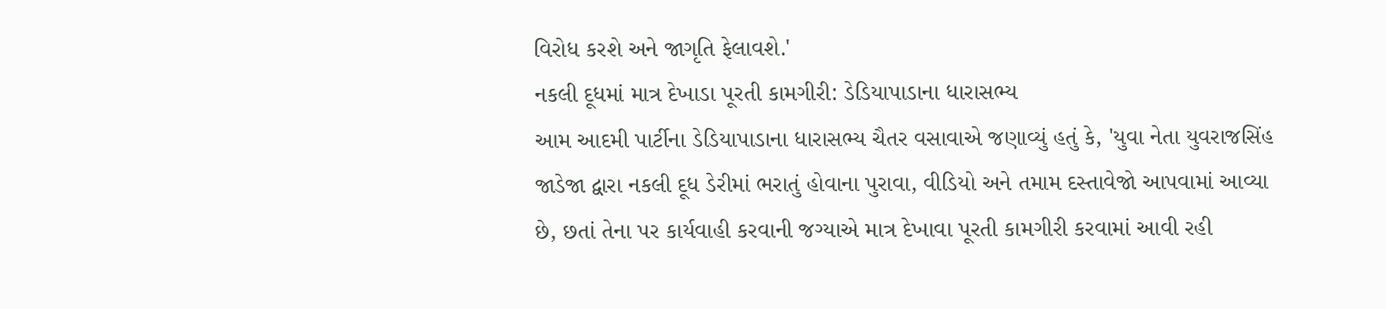વિરોધ કરશે અને જાગૃતિ ફેલાવશે.'
નકલી દૂધમાં માત્ર દેખાડા પૂરતી કામગીરી: ડેડિયાપાડાના ધારાસભ્ય
આમ આદમી પાર્ટીના ડેડિયાપાડાના ધારાસભ્ય ચૈતર વસાવાએ જણાવ્યું હતું કે, 'યુવા નેતા યુવરાજસિંહ જાડેજા દ્વારા નકલી દૂધ ડેરીમાં ભરાતું હોવાના પુરાવા, વીડિયો અને તમામ દસ્તાવેજો આપવામાં આવ્યા છે, છતાં તેના પર કાર્યવાહી કરવાની જગ્યાએ માત્ર દેખાવા પૂરતી કામગીરી કરવામાં આવી રહી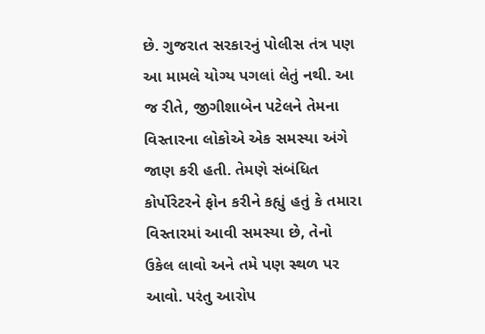છે. ગુજરાત સરકારનું પોલીસ તંત્ર પણ આ મામલે યોગ્ય પગલાં લેતું નથી. આ જ રીતે, જીગીશાબેન પટેલને તેમના વિસ્તારના લોકોએ એક સમસ્યા અંગે જાણ કરી હતી. તેમણે સંબંધિત કોર્પોરેટરને ફોન કરીને કહ્યું હતું કે તમારા વિસ્તારમાં આવી સમસ્યા છે, તેનો ઉકેલ લાવો અને તમે પણ સ્થળ પર આવો. પરંતુ આરોપ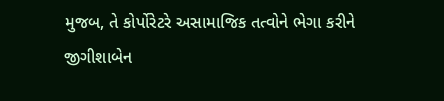મુજબ, તે કોર્પોરેટરે અસામાજિક તત્વોને ભેગા કરીને જીગીશાબેન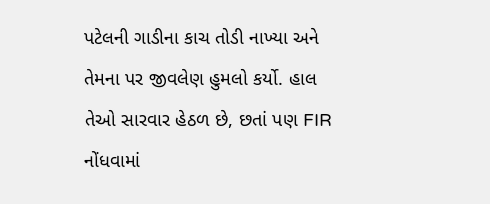પટેલની ગાડીના કાચ તોડી નાખ્યા અને તેમના પર જીવલેણ હુમલો કર્યો. હાલ તેઓ સારવાર હેઠળ છે, છતાં પણ FIR નોંધવામાં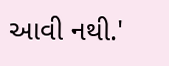આવી નથી.'